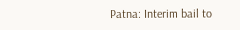Patna: Interim bail to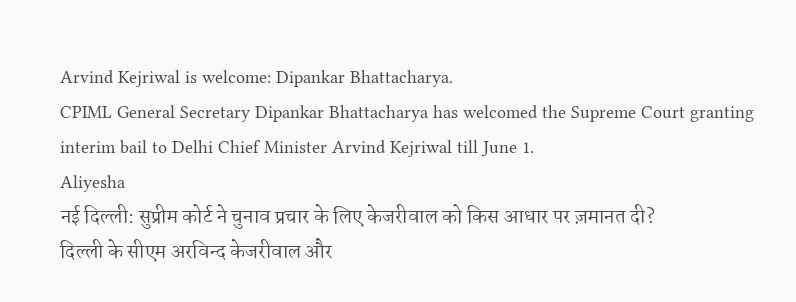Arvind Kejriwal is welcome: Dipankar Bhattacharya.
CPIML General Secretary Dipankar Bhattacharya has welcomed the Supreme Court granting interim bail to Delhi Chief Minister Arvind Kejriwal till June 1.
Aliyesha
नई दिल्ली: सुप्रीम कोर्ट ने चुनाव प्रचार के लिए केजरीवाल को किस आधार पर ज़मानत दी?
दिल्ली के सीएम अरविन्द केजरीवाल और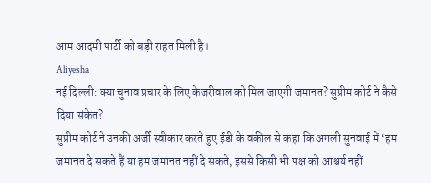आम आदमी पार्टी को बड़ी राहत मिली है।
Aliyesha
नई दिल्ली: क्या चुनाव प्रचार के लिए केजरीवाल को मिल जाएगी जमानत? सुप्रीम कोर्ट ने कैसे दिया संकेत?
सुप्रीम कोर्ट ने उनकी अर्जी स्वीकार करते हुए ईडी के वकील से कहा कि अगली सुनवाई में ‘हम जमानत दे सकते हैं या हम जमानत नहीं दे सकते, इससे किसी भी पक्ष को आश्चर्य नहीं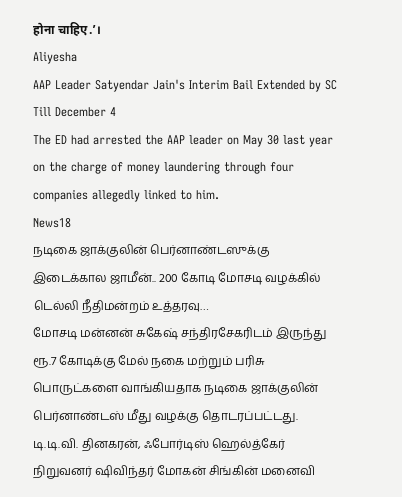होना चाहिए.’।
Aliyesha
AAP Leader Satyendar Jain's Interim Bail Extended by SC Till December 4
The ED had arrested the AAP leader on May 30 last year on the charge of money laundering through four companies allegedly linked to him.
News18
நடிகை ஜாக்குலின் பெர்னாண்டஸுக்கு இடைக்கால ஜாமீன்.. 200 கோடி மோசடி வழக்கில் டெல்லி நீதிமன்றம் உத்தரவு…
மோசடி மன்னன் சுகேஷ் சந்திரசேகரிடம் இருந்து ரூ.7 கோடிக்கு மேல் நகை மற்றும் பரிசு பொருட்களை வாங்கியதாக நடிகை ஜாக்குலின் பெர்னாண்டஸ் மீது வழக்கு தொடரப்பட்டது. டி.டி.வி. தினகரன், ஃபோர்டிஸ் ஹெல்த்கேர் நிறுவனர் ஷிவிந்தர் மோகன் சிங்கின் மனைவி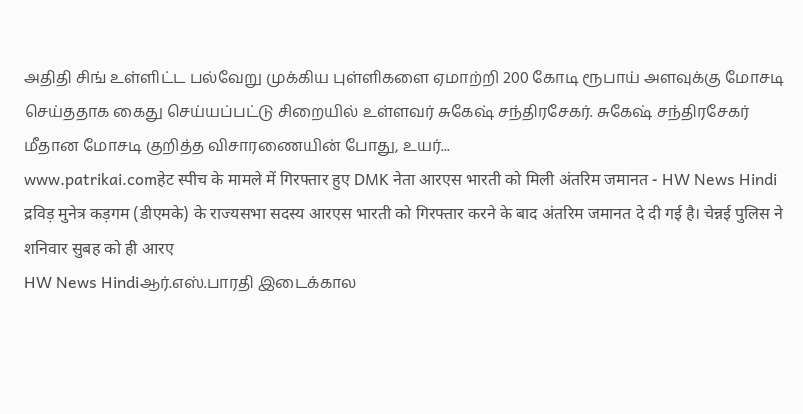அதிதி சிங் உள்ளிட்ட பல்வேறு முக்கிய புள்ளிகளை ஏமாற்றி 200 கோடி ரூபாய் அளவுக்கு மோசடி செய்ததாக கைது செய்யப்பட்டு சிறையில் உள்ளவர் சுகேஷ் சந்திரசேகர். சுகேஷ் சந்திரசேகர் மீதான மோசடி குறித்த விசாரணையின் போது, உயர்...
www.patrikai.comहेट स्पीच के मामले में गिरफ्तार हुए DMK नेता आरएस भारती को मिली अंतरिम जमानत - HW News Hindi
द्रविड़ मुनेत्र कड़गम (डीएमके) के राज्यसभा सदस्य आरएस भारती को गिरफ्तार करने के बाद अंतरिम जमानत दे दी गई है। चेन्नई पुलिस ने शनिवार सुबह को ही आरए
HW News Hindiஆர்.எஸ்.பாரதி இடைக்கால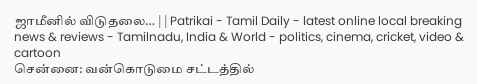ஜாமீனில் விடுதலை… | | Patrikai - Tamil Daily - latest online local breaking news & reviews - Tamilnadu, India & World - politics, cinema, cricket, video & cartoon
சென்னை: வன்கொடுமை சட்டத்தில்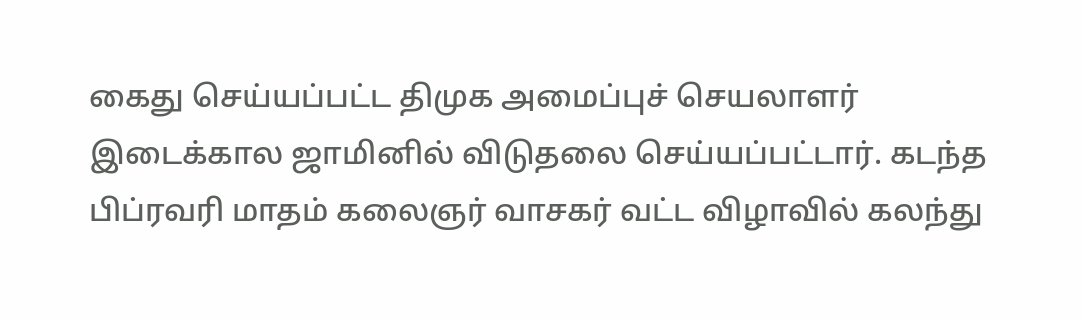கைது செய்யப்பட்ட திமுக அமைப்புச் செயலாளர் இடைக்கால ஜாமினில் விடுதலை செய்யப்பட்டார். கடந்த பிப்ரவரி மாதம் கலைஞர் வாசகர் வட்ட விழாவில் கலந்து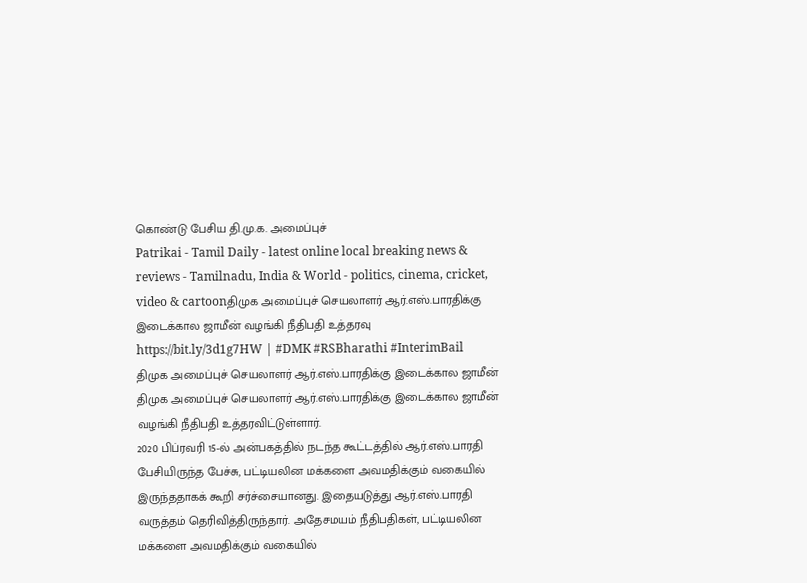கொண்டு பேசிய தி.மு.க. அமைப்புச்
Patrikai - Tamil Daily - latest online local breaking news & reviews - Tamilnadu, India & World - politics, cinema, cricket, video & cartoonதிமுக அமைப்புச் செயலாளர் ஆர்.எஸ்.பாரதிக்கு இடைக்கால ஜாமீன் வழங்கி நீதிபதி உத்தரவு
https://bit.ly/3d1g7HW | #DMK #RSBharathi #InterimBail
திமுக அமைப்புச் செயலாளர் ஆர்.எஸ்.பாரதிக்கு இடைக்கால ஜாமீன்
திமுக அமைப்புச் செயலாளர் ஆர்.எஸ்.பாரதிக்கு இடைக்கால ஜாமீன் வழங்கி நீதிபதி உத்தரவிட்டுள்ளார்.
2020 பிப்ரவரி 15-ல் அன்பகத்தில் நடந்த கூட்டத்தில் ஆர்.எஸ்.பாரதி பேசியிருந்த பேச்சு, பட்டியலின மக்களை அவமதிக்கும் வகையில் இருந்ததாகக் கூறி சர்ச்சையானது. இதையடுத்து ஆர்.எஸ்.பாரதி வருத்தம் தெரிவித்திருந்தார். அதேசமயம் நீதிபதிகள், பட்டியலின மக்களை அவமதிக்கும் வகையில்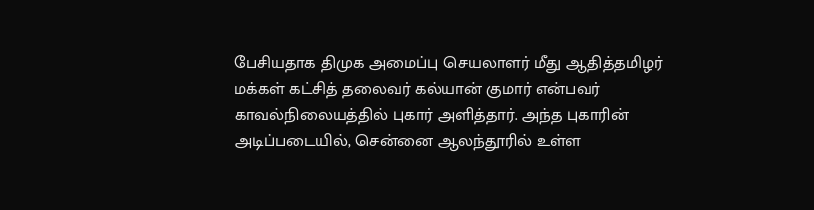பேசியதாக திமுக அமைப்பு செயலாளர் மீது ஆதித்தமிழர் மக்கள் கட்சித் தலைவர் கல்யான் குமார் என்பவர் காவல்நிலையத்தில் புகார் அளித்தார். அந்த புகாரின் அடிப்படையில், சென்னை ஆலந்தூரில் உள்ள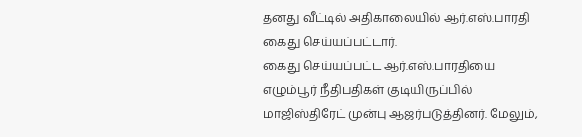தனது வீட்டில் அதிகாலையில் ஆர்.எஸ்.பாரதி கைது செய்யப்பட்டார்.
கைது செய்யப்பட்ட ஆர்.எஸ்.பாரதியை எழும்பூர் நீதிபதிகள் குடியிருப்பில் மாஜிஸ்திரேட் முன்பு ஆஜர்படுத்தினர். மேலும்,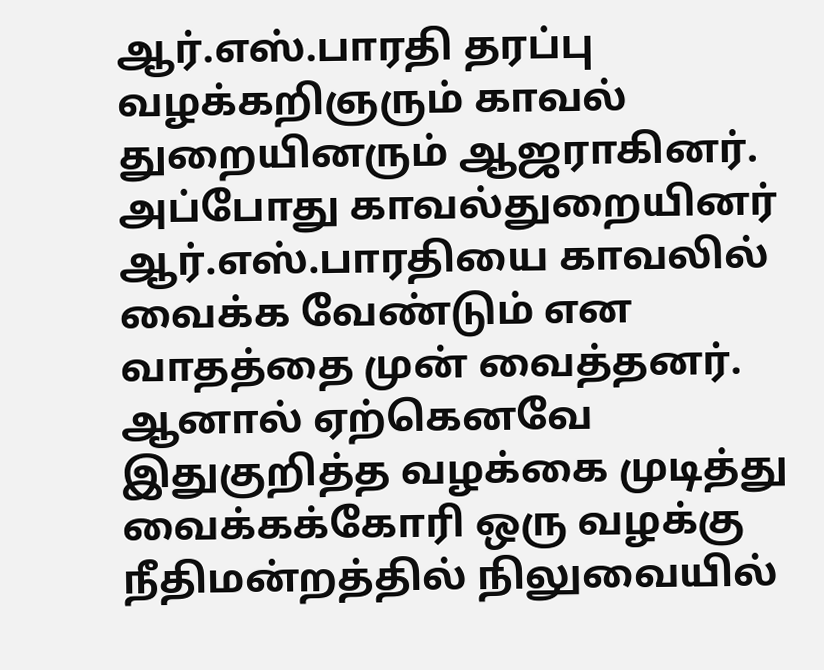ஆர்.எஸ்.பாரதி தரப்பு வழக்கறிஞரும் காவல் துறையினரும் ஆஜராகினர். அப்போது காவல்துறையினர் ஆர்.எஸ்.பாரதியை காவலில் வைக்க வேண்டும் என வாதத்தை முன் வைத்தனர். ஆனால் ஏற்கெனவே இதுகுறித்த வழக்கை முடித்து வைக்கக்கோரி ஒரு வழக்கு நீதிமன்றத்தில் நிலுவையில்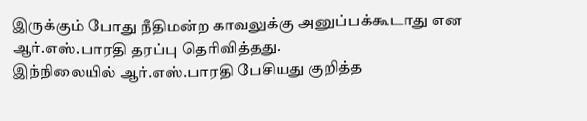இருக்கும் போது நீதிமன்ற காவலுக்கு அனுப்பக்கூடாது என ஆர்.எஸ்.பாரதி தரப்பு தெரிவித்தது.
இந்நிலையில் ஆர்.எஸ்.பாரதி பேசியது குறித்த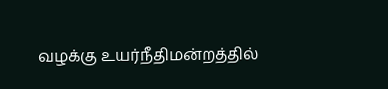வழக்கு உயர்நீதிமன்றத்தில்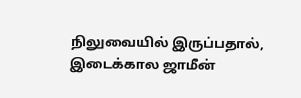நிலுவையில் இருப்பதால், இடைக்கால ஜாமீன்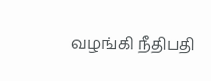வழங்கி நீதிபதி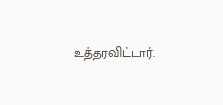உத்தரவிட்டார்.